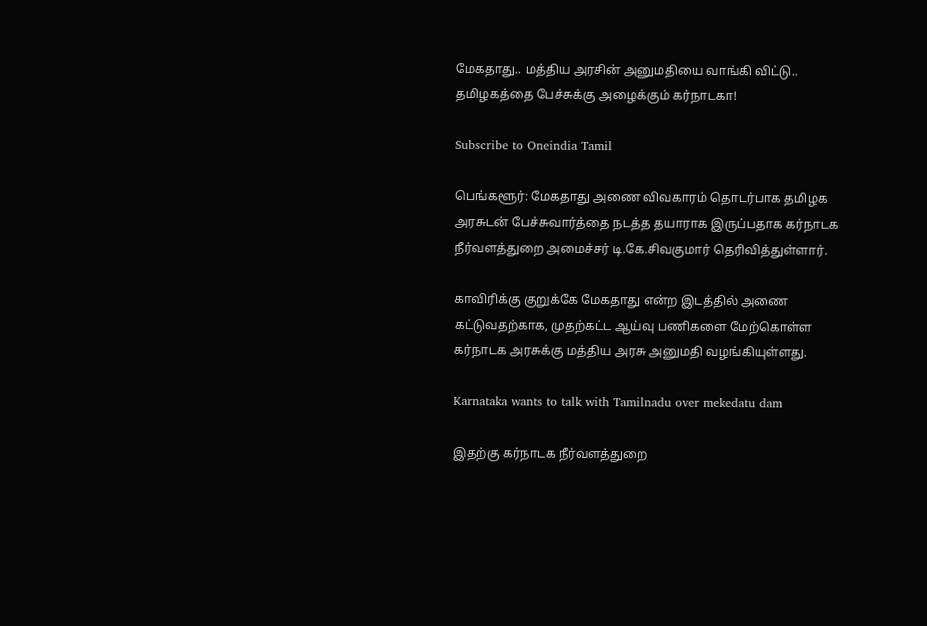மேகதாது.. மத்திய அரசின் அனுமதியை வாங்கி விட்டு.. தமிழகத்தை பேச்சுக்கு அழைக்கும் கர்நாடகா!

Subscribe to Oneindia Tamil

பெங்களூர்: மேகதாது அணை விவகாரம் தொடர்பாக தமிழக அரசுடன் பேச்சுவார்த்தை நடத்த தயாராக இருப்பதாக கர்நாடக நீர்வளத்துறை அமைச்சர் டி.கே.சிவகுமார் தெரிவித்துள்ளார்.

காவிரிக்கு குறுக்கே மேகதாது என்ற இடத்தில் அணை கட்டுவதற்காக, முதற்கட்ட ஆய்வு பணிகளை மேற்கொள்ள கர்நாடக அரசுக்கு மத்திய அரசு அனுமதி வழங்கியுள்ளது.

Karnataka wants to talk with Tamilnadu over mekedatu dam

இதற்கு கர்நாடக நீர்வளத்துறை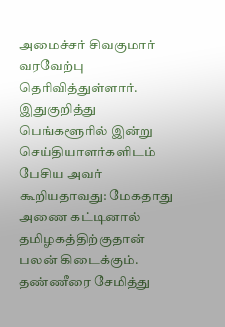அமைச்சர் சிவகுமார் வரவேற்பு தெரிவித்துள்ளார். இதுகுறித்து பெங்களூரில் இன்று செய்தியாளர்களிடம் பேசிய அவர் கூறியதாவது: மேகதாது அணை கட்டினால் தமிழகத்திற்குதான் பலன் கிடைக்கும். தண்ணீரை சேமித்து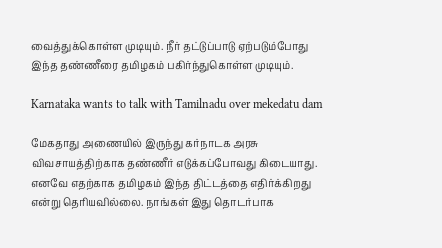வைத்துக்கொள்ள முடியும். நீர் தட்டுப்பாடு ஏற்படும்போது இந்த தண்ணீரை தமிழகம் பகிர்ந்துகொள்ள முடியும்.

Karnataka wants to talk with Tamilnadu over mekedatu dam

மேகதாது அணையில் இருந்து கர்நாடக அரசு விவசாயத்திற்காக தண்ணீர் எடுக்கப்போவது கிடையாது. எனவே எதற்காக தமிழகம் இந்த திட்டத்தை எதிர்க்கிறது என்று தெரியவில்லை. நாங்கள் இது தொடர்பாக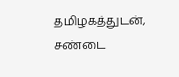தமிழகத்துடன், சண்டை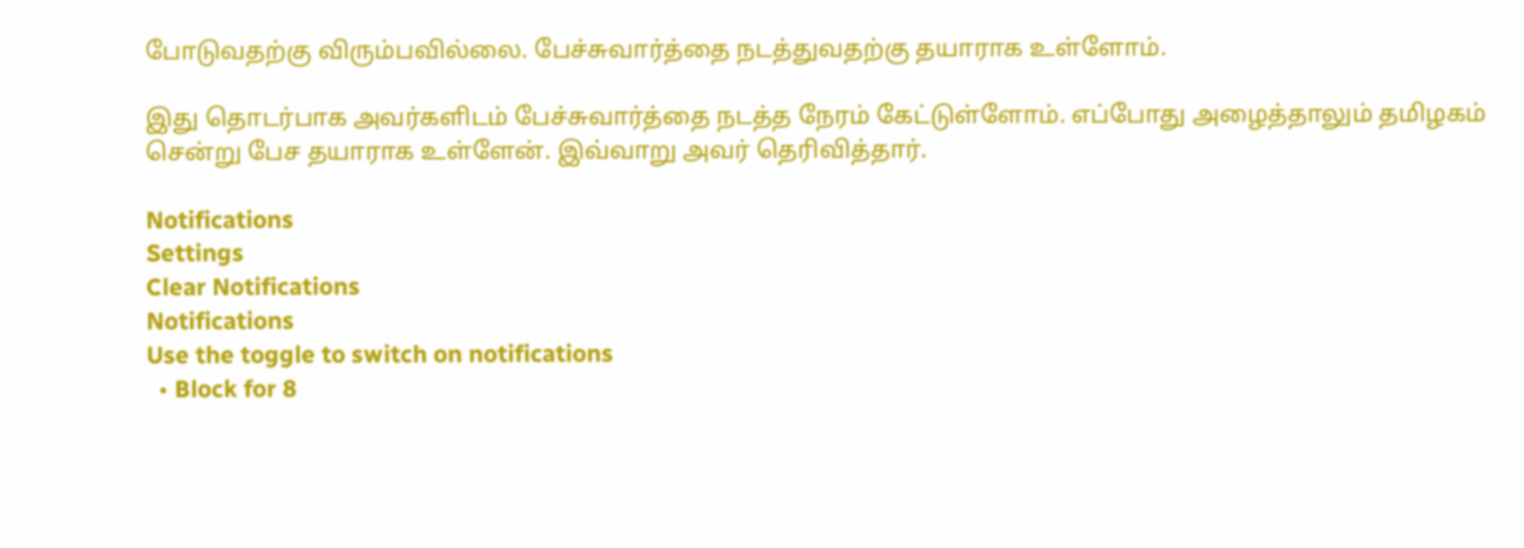போடுவதற்கு விரும்பவில்லை. பேச்சுவார்த்தை நடத்துவதற்கு தயாராக உள்ளோம்.

இது தொடர்பாக அவர்களிடம் பேச்சுவார்த்தை நடத்த நேரம் கேட்டுள்ளோம். எப்போது அழைத்தாலும் தமிழகம் சென்று பேச தயாராக உள்ளேன். இவ்வாறு அவர் தெரிவித்தார்.

Notifications
Settings
Clear Notifications
Notifications
Use the toggle to switch on notifications
  • Block for 8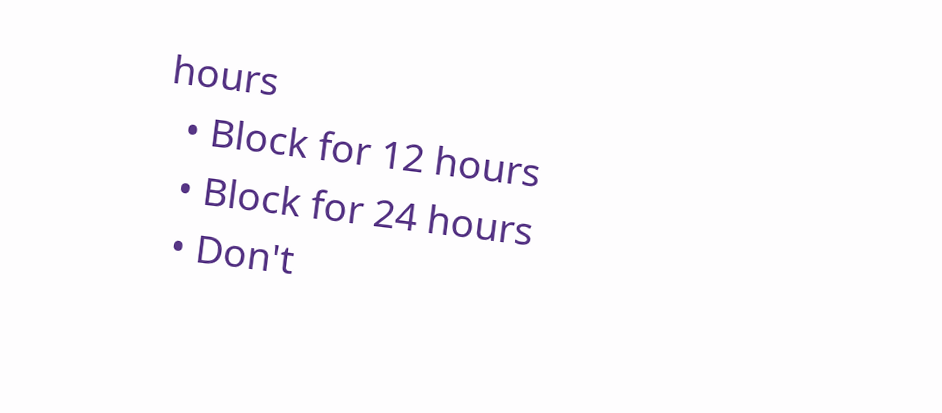hours
  • Block for 12 hours
  • Block for 24 hours
  • Don't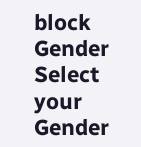block
Gender
Select your Gender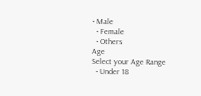• Male
  • Female
  • Others
Age
Select your Age Range
  • Under 18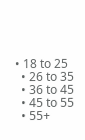• 18 to 25
  • 26 to 35
  • 36 to 45
  • 45 to 55
  • 55+